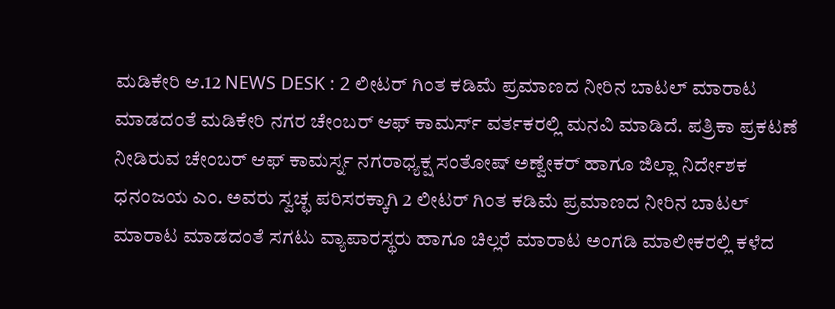ಮಡಿಕೇರಿ ಆ.12 NEWS DESK : 2 ಲೀಟರ್ ಗಿಂತ ಕಡಿಮೆ ಪ್ರಮಾಣದ ನೀರಿನ ಬಾಟಲ್ ಮಾರಾಟ ಮಾಡದಂತೆ ಮಡಿಕೇರಿ ನಗರ ಚೇಂಬರ್ ಆಫ್ ಕಾಮರ್ಸ್ ವರ್ತಕರಲ್ಲಿ ಮನವಿ ಮಾಡಿದೆ. ಪತ್ರಿಕಾ ಪ್ರಕಟಣೆ ನೀಡಿರುವ ಚೇಂಬರ್ ಆಫ್ ಕಾಮರ್ಸ್ನ ನಗರಾಧ್ಯಕ್ಷ ಸಂತೋಷ್ ಅಣ್ವೇಕರ್ ಹಾಗೂ ಜಿಲ್ಲಾ ನಿರ್ದೇಶಕ ಧನಂಜಯ ಎಂ. ಅವರು ಸ್ವಚ್ಛ ಪರಿಸರಕ್ಕಾಗಿ 2 ಲೀಟರ್ ಗಿಂತ ಕಡಿಮೆ ಪ್ರಮಾಣದ ನೀರಿನ ಬಾಟಲ್ ಮಾರಾಟ ಮಾಡದಂತೆ ಸಗಟು ವ್ಯಾಪಾರಸ್ಥರು ಹಾಗೂ ಚಿಲ್ಲರೆ ಮಾರಾಟ ಅಂಗಡಿ ಮಾಲೀಕರಲ್ಲಿ ಕಳೆದ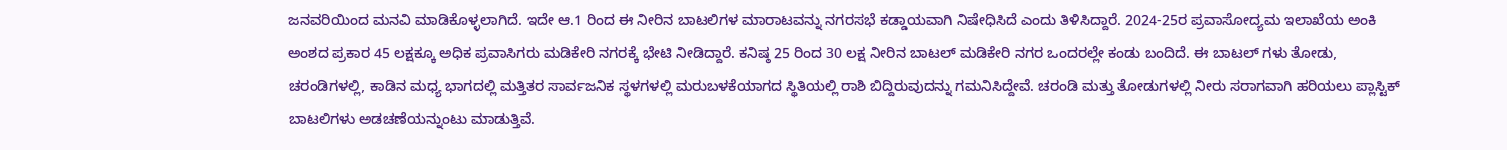ಜನವರಿಯಿಂದ ಮನವಿ ಮಾಡಿಕೊಳ್ಳಲಾಗಿದೆ. ಇದೇ ಆ.1 ರಿಂದ ಈ ನೀರಿನ ಬಾಟಲಿಗಳ ಮಾರಾಟವನ್ನು ನಗರಸಭೆ ಕಡ್ಡಾಯವಾಗಿ ನಿಷೇಧಿಸಿದೆ ಎಂದು ತಿಳಿಸಿದ್ದಾರೆ. 2024-25ರ ಪ್ರವಾಸೋದ್ಯಮ ಇಲಾಖೆಯ ಅಂಕಿ ಅಂಶದ ಪ್ರಕಾರ 45 ಲಕ್ಷಕ್ಕೂ ಅಧಿಕ ಪ್ರವಾಸಿಗರು ಮಡಿಕೇರಿ ನಗರಕ್ಕೆ ಭೇಟಿ ನೀಡಿದ್ದಾರೆ. ಕನಿಷ್ಠ 25 ರಿಂದ 30 ಲಕ್ಷ ನೀರಿನ ಬಾಟಲ್ ಮಡಿಕೇರಿ ನಗರ ಒಂದರಲ್ಲೇ ಕಂಡು ಬಂದಿದೆ. ಈ ಬಾಟಲ್ ಗಳು ತೋಡು, ಚರಂಡಿಗಳಲ್ಲಿ, ಕಾಡಿನ ಮಧ್ಯ ಭಾಗದಲ್ಲಿ ಮತ್ತಿತರ ಸಾರ್ವಜನಿಕ ಸ್ಥಳಗಳಲ್ಲಿ ಮರುಬಳಕೆಯಾಗದ ಸ್ಥಿತಿಯಲ್ಲಿ ರಾಶಿ ಬಿದ್ದಿರುವುದನ್ನು ಗಮನಿಸಿದ್ದೇವೆ. ಚರಂಡಿ ಮತ್ತು ತೋಡುಗಳಲ್ಲಿ ನೀರು ಸರಾಗವಾಗಿ ಹರಿಯಲು ಪ್ಲಾಸ್ಟಿಕ್ ಬಾಟಲಿಗಳು ಅಡಚಣೆಯನ್ನುಂಟು ಮಾಡುತ್ತಿವೆ.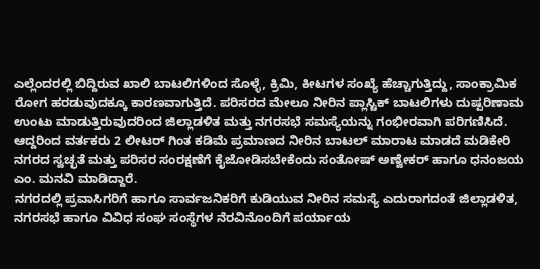ಎಲ್ಲೆಂದರಲ್ಲಿ ಬಿದ್ದಿರುವ ಖಾಲಿ ಬಾಟಲಿಗಳಿಂದ ಸೊಳ್ಳೆ, ಕ್ರಿಮಿ, ಕೀಟಗಳ ಸಂಖ್ಯೆ ಹೆಚ್ಚಾಗುತ್ತಿದ್ದು, ಸಾಂಕ್ರಾಮಿಕ ರೋಗ ಹರಡುವುದಕ್ಕೂ ಕಾರಣವಾಗುತ್ತಿದೆ. ಪರಿಸರದ ಮೇಲೂ ನೀರಿನ ಪ್ಲಾಸ್ಟಿಕ್ ಬಾಟಲಿಗಳು ದುಷ್ಪರಿಣಾಮ ಉಂಟು ಮಾಡುತ್ತಿರುವುದರಿಂದ ಜಿಲ್ಲಾಡಳಿತ ಮತ್ತು ನಗರಸಭೆ ಸಮಸ್ಯೆಯನ್ನು ಗಂಭೀರವಾಗಿ ಪರಿಗಣಿಸಿದೆ. ಆದ್ದರಿಂದ ವರ್ತಕರು 2 ಲೀಟರ್ ಗಿಂತ ಕಡಿಮೆ ಪ್ರಮಾಣದ ನೀರಿನ ಬಾಟಲ್ ಮಾರಾಟ ಮಾಡದೆ ಮಡಿಕೇರಿ ನಗರದ ಸ್ವಚ್ಛತೆ ಮತ್ತು ಪರಿಸರ ಸಂರಕ್ಷಣೆಗೆ ಕೈಜೋಡಿಸಬೇಕೆಂದು ಸಂತೋಷ್ ಅಣ್ವೇಕರ್ ಹಾಗೂ ಧನಂಜಯ ಎಂ. ಮನವಿ ಮಾಡಿದ್ದಾರೆ.
ನಗರದಲ್ಲಿ ಪ್ರವಾಸಿಗರಿಗೆ ಹಾಗೂ ಸಾರ್ವಜನಿಕರಿಗೆ ಕುಡಿಯುವ ನೀರಿನ ಸಮಸ್ಯೆ ಎದುರಾಗದಂತೆ ಜಿಲ್ಲಾಡಳಿತ, ನಗರಸಭೆ ಹಾಗೂ ವಿವಿಧ ಸಂಘ ಸಂಸ್ಥೆಗಳ ನೆರವಿನೊಂದಿಗೆ ಪರ್ಯಾಯ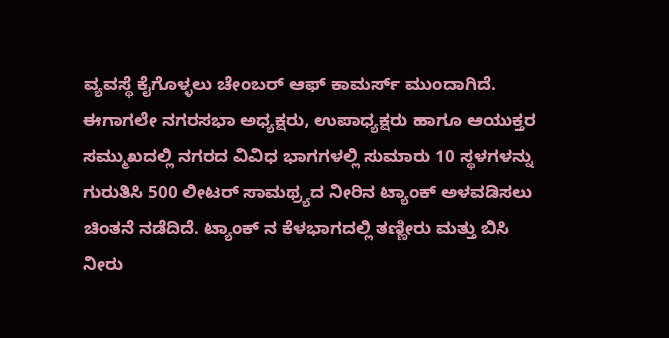ವ್ಯವಸ್ಥೆ ಕೈಗೊಳ್ಳಲು ಚೇಂಬರ್ ಆಫ್ ಕಾಮರ್ಸ್ ಮುಂದಾಗಿದೆ. ಈಗಾಗಲೇ ನಗರಸಭಾ ಅಧ್ಯಕ್ಷರು, ಉಪಾಧ್ಯಕ್ಷರು ಹಾಗೂ ಆಯುಕ್ತರ ಸಮ್ಮುಖದಲ್ಲಿ ನಗರದ ವಿವಿಧ ಭಾಗಗಳಲ್ಲಿ ಸುಮಾರು 10 ಸ್ಥಳಗಳನ್ನು ಗುರುತಿಸಿ 500 ಲೀಟರ್ ಸಾಮಥ್ರ್ಯದ ನೀರಿನ ಟ್ಯಾಂಕ್ ಅಳವಡಿಸಲು ಚಿಂತನೆ ನಡೆದಿದೆ. ಟ್ಯಾಂಕ್ ನ ಕೆಳಭಾಗದಲ್ಲಿ ತಣ್ಣೀರು ಮತ್ತು ಬಿಸಿ ನೀರು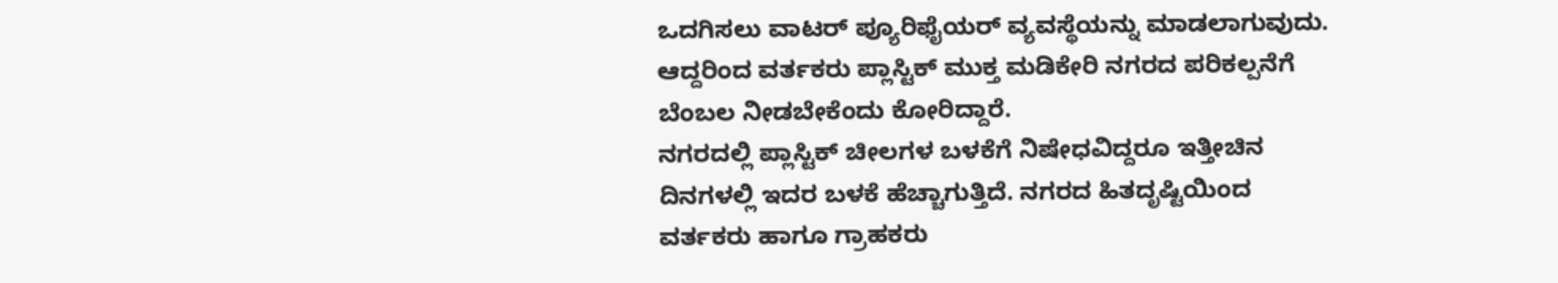ಒದಗಿಸಲು ವಾಟರ್ ಪ್ಯೂರಿಫೈಯರ್ ವ್ಯವಸ್ಥೆಯನ್ನು ಮಾಡಲಾಗುವುದು. ಆದ್ದರಿಂದ ವರ್ತಕರು ಪ್ಲಾಸ್ಟಿಕ್ ಮುಕ್ತ ಮಡಿಕೇರಿ ನಗರದ ಪರಿಕಲ್ಪನೆಗೆ ಬೆಂಬಲ ನೀಡಬೇಕೆಂದು ಕೋರಿದ್ದಾರೆ.
ನಗರದಲ್ಲಿ ಪ್ಲಾಸ್ಟಿಕ್ ಚೀಲಗಳ ಬಳಕೆಗೆ ನಿಷೇಧವಿದ್ದರೂ ಇತ್ತೀಚಿನ ದಿನಗಳಲ್ಲಿ ಇದರ ಬಳಕೆ ಹೆಚ್ಚಾಗುತ್ತಿದೆ. ನಗರದ ಹಿತದೃಷ್ಟಿಯಿಂದ ವರ್ತಕರು ಹಾಗೂ ಗ್ರಾಹಕರು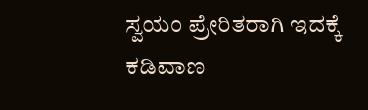ಸ್ವಯಂ ಪ್ರೇರಿತರಾಗಿ ಇದಕ್ಕೆ ಕಡಿವಾಣ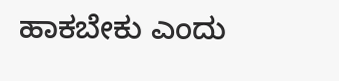ಹಾಕಬೇಕು ಎಂದು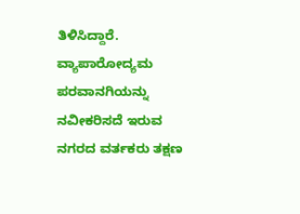ತಿಳಿಸಿದ್ದಾರೆ. ವ್ಯಾಪಾರೋದ್ಯಮ ಪರವಾನಗಿಯನ್ನು ನವೀಕರಿಸದೆ ಇರುವ ನಗರದ ವರ್ತಕರು ತಕ್ಷಣ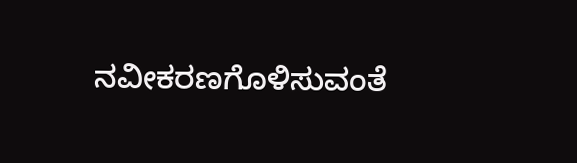ನವೀಕರಣಗೊಳಿಸುವಂತೆ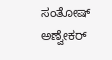ಸಂತೋಷ್ ಅಣ್ವೇಕರ್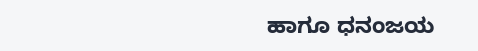ಹಾಗೂ ಧನಂಜಯ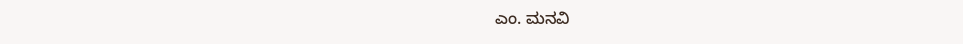ಎಂ. ಮನವಿ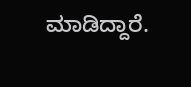ಮಾಡಿದ್ದಾರೆ.